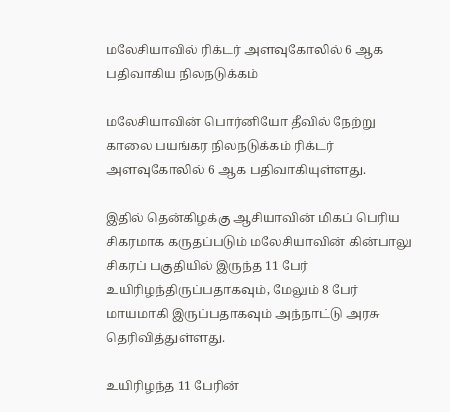மலேசியாவில் ரிக்டர் அளவுகோலில் 6 ஆக பதிவாகிய நிலநடுக்கம்

மலேசியாவின் பொர்னியோ தீவில் நேற்று காலை பயங்கர நிலநடுக்கம் ரிக்டர் அளவுகோலில் 6 ஆக பதிவாகியுள்ளது.

இதில் தென்கிழக்கு ஆசியாவின் மிகப் பெரிய சிகரமாக கருதப்படும் மலேசியாவின் கின்பாலு சிகரப் பகுதியில் இருந்த 11 பேர் உயிரிழந்திருப்பதாகவும், மேலும் 8 பேர் மாயமாகி இருப்பதாகவும் அந்நாட்டு அரசு தெரிவித்துள்ளது.

உயிரிழந்த 11 பேரின்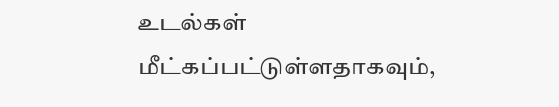உடல்கள் மீட்கப்பட்டுள்ளதாகவும்,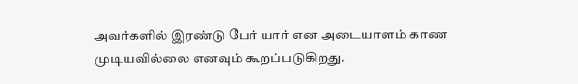அவர்களில் இரண்டு பேர் யார் என அடையாளம் காண முடியவில்லை எனவும் கூறப்படுகிறது.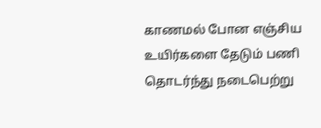காணமல் போன எஞ்சிய உயிர்களை தேடும் பணி தொடர்ந்து நடைபெற்று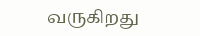வருகிறது